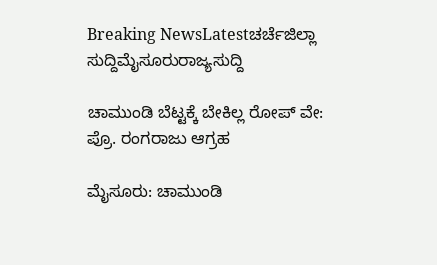Breaking NewsLatestಚರ್ಚೆಜಿಲ್ಲಾ ಸುದ್ದಿಮೈಸೂರುರಾಜ್ಯಸುದ್ದಿ

ಚಾಮುಂಡಿ ಬೆಟ್ಟಕ್ಕೆ ಬೇಕಿಲ್ಲ ರೋಪ್ ವೇ: ಪ್ರೊ. ರಂಗರಾಜು ಆಗ್ರಹ

ಮೈಸೂರು: ಚಾಮುಂಡಿ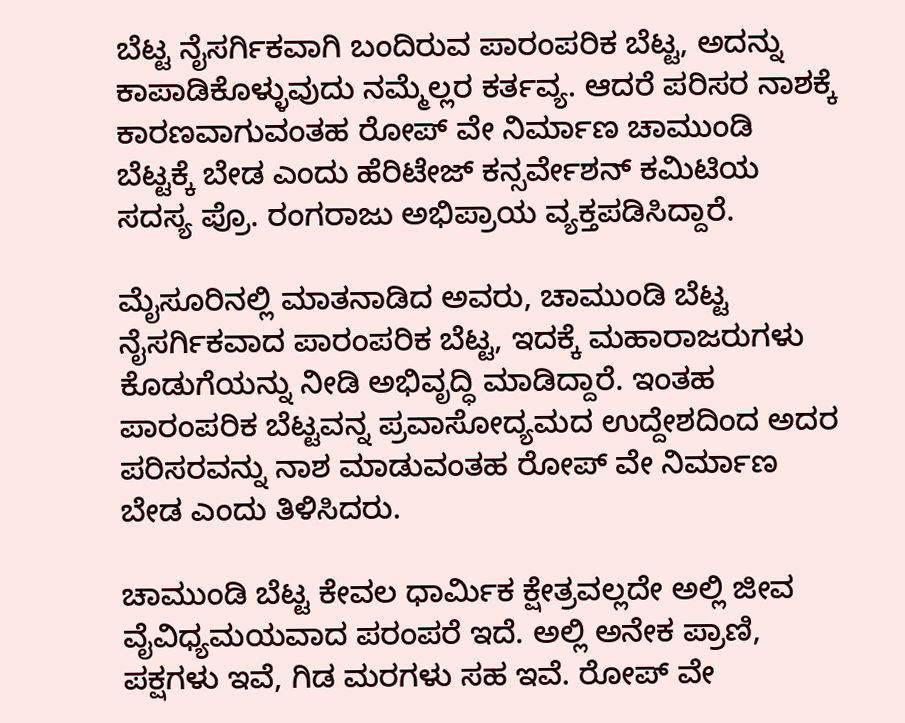ಬೆಟ್ಟ ನೈಸರ್ಗಿಕವಾಗಿ ಬಂದಿರುವ ಪಾರಂಪರಿಕ ಬೆಟ್ಟ, ಅದನ್ನು ಕಾಪಾಡಿಕೊಳ್ಳುವುದು ನಮ್ಮೆಲ್ಲರ ಕರ್ತವ್ಯ. ಆದರೆ ಪರಿಸರ ನಾಶಕ್ಕೆ ಕಾರಣವಾಗುವಂತಹ ರೋಪ್ ವೇ ನಿರ್ಮಾಣ ಚಾಮುಂಡಿ ಬೆಟ್ಟಕ್ಕೆ ಬೇಡ ಎಂದು ಹೆರಿಟೇಜ್ ಕನ್ಸರ್ವೇಶನ್ ಕಮಿಟಿಯ ಸದಸ್ಯ ಪ್ರೊ. ರಂಗರಾಜು ಅಭಿಪ್ರಾಯ ವ್ಯಕ್ತಪಡಿಸಿದ್ದಾರೆ.

ಮೈಸೂರಿನಲ್ಲಿ ಮಾತನಾಡಿದ ಅವರು, ಚಾಮುಂಡಿ ಬೆಟ್ಟ ನೈಸರ್ಗಿಕವಾದ ಪಾರಂಪರಿಕ ಬೆಟ್ಟ, ಇದಕ್ಕೆ ಮಹಾರಾಜರುಗಳು ಕೊಡುಗೆಯನ್ನು ನೀಡಿ ಅಭಿವೃದ್ಧಿ ಮಾಡಿದ್ದಾರೆ. ಇಂತಹ ಪಾರಂಪರಿಕ ಬೆಟ್ಟವನ್ನ ಪ್ರವಾಸೋದ್ಯಮದ ಉದ್ದೇಶದಿಂದ ಅದರ ಪರಿಸರವನ್ನು ನಾಶ ಮಾಡುವಂತಹ ರೋಪ್ ವೇ ನಿರ್ಮಾಣ ಬೇಡ ಎಂದು ತಿಳಿಸಿದರು.

ಚಾಮುಂಡಿ ಬೆಟ್ಟ ಕೇವಲ ಧಾರ್ಮಿಕ ಕ್ಷೇತ್ರವಲ್ಲದೇ ಅಲ್ಲಿ ಜೀವ ವೈವಿಧ್ಯಮಯವಾದ ಪರಂಪರೆ ಇದೆ. ಅಲ್ಲಿ ಅನೇಕ ಪ್ರಾಣಿ, ಪಕ್ಷಗಳು ಇವೆ, ಗಿಡ ಮರಗಳು ಸಹ ಇವೆ. ರೋಪ್ ವೇ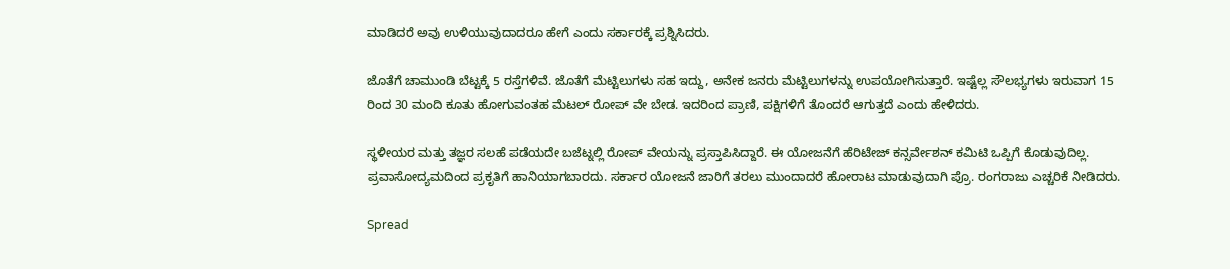ಮಾಡಿದರೆ ಅವು ಉಳಿಯುವುದಾದರೂ ಹೇಗೆ ಎಂದು ಸರ್ಕಾರಕ್ಕೆ ಪ್ರಶ್ನಿಸಿದರು.

ಜೊತೆಗೆ ಚಾಮುಂಡಿ ಬೆಟ್ಟಕ್ಕೆ 5 ರಸ್ತೆಗಳಿವೆ. ಜೊತೆಗೆ ಮೆಟ್ಟಿಲುಗಳು ಸಹ ಇದ್ದು, ಅನೇಕ ಜನರು ಮೆಟ್ಟಿಲುಗಳನ್ನು ಉಪಯೋಗಿಸುತ್ತಾರೆ. ಇಷ್ಟೆಲ್ಲ ಸೌಲಭ್ಯಗಳು ಇರುವಾಗ 15 ರಿಂದ 30 ಮಂದಿ ಕೂತು ಹೋಗುವಂತಹ ಮೆಟಲ್ ರೋಪ್ ವೇ ಬೇಡ. ಇದರಿಂದ ಪ್ರಾಣಿ, ಪಕ್ಷಿಗಳಿಗೆ ತೊಂದರೆ ಆಗುತ್ತದೆ ಎಂದು ಹೇಳಿದರು.

ಸ್ಥಳೀಯರ ಮತ್ತು ತಜ್ಞರ ಸಲಹೆ ಪಡೆಯದೇ ಬಜೆಟ್ನಲ್ಲಿ ರೋಪ್ ವೇಯನ್ನು ಪ್ರಸ್ತಾಪಿಸಿದ್ದಾರೆ. ಈ ಯೋಜನೆಗೆ ಹೆರಿಟೇಜ್ ಕನ್ಸರ್ವೇಶನ್ ಕಮಿಟಿ ಒಪ್ಪಿಗೆ ಕೊಡುವುದಿಲ್ಲ. ಪ್ರವಾಸೋದ್ಯಮದಿಂದ ಪ್ರಕೃತಿಗೆ ಹಾನಿಯಾಗಬಾರದು. ಸರ್ಕಾರ ಯೋಜನೆ ಜಾರಿಗೆ ತರಲು ಮುಂದಾದರೆ ಹೋರಾಟ ಮಾಡುವುದಾಗಿ ಪ್ರೊ. ರಂಗರಾಜು ಎಚ್ಚರಿಕೆ ನೀಡಿದರು.

Spread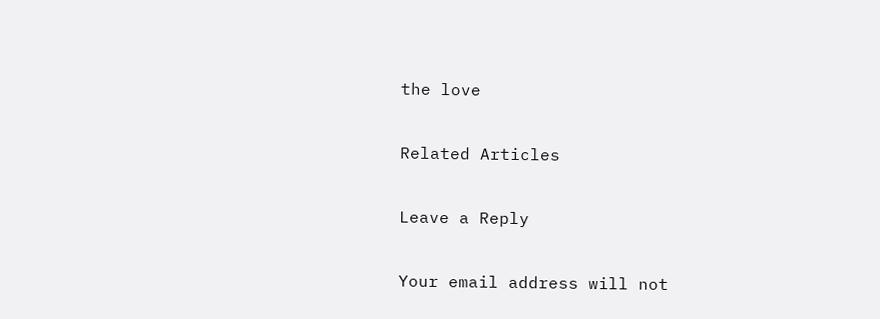the love

Related Articles

Leave a Reply

Your email address will not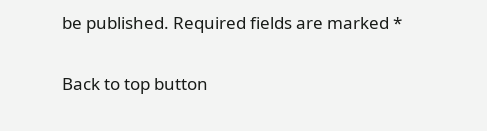be published. Required fields are marked *

Back to top button